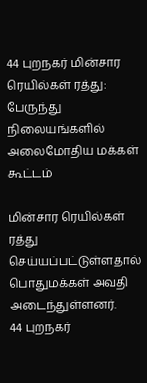44 புறநகர் மின்சார ரெயில்கள் ரத்து: பேருந்து நிலையங்களில் அலைமோதிய மக்கள் கூட்டம்

மின்சார ரெயில்கள் ரத்து செய்யப்பட்டுள்ளதால் பொதுமக்கள் அவதி அடைந்துள்ளனர்.
44 புறநகர்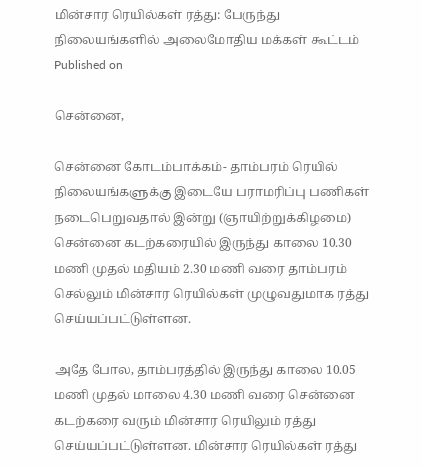மின்சார ரெயில்கள் ரத்து: பேருந்து நிலையங்களில் அலைமோதிய மக்கள் கூட்டம்
Published on

சென்னை,

சென்னை கோடம்பாக்கம்- தாம்பரம் ரெயில் நிலையங்களுக்கு இடையே பராமரிப்பு பணிகள் நடைபெறுவதால் இன்று (ஞாயிற்றுக்கிழமை) சென்னை கடற்கரையில் இருந்து காலை 10.30 மணி முதல் மதியம் 2.30 மணி வரை தாம்பரம் செல்லும் மின்சார ரெயில்கள் முழுவதுமாக ரத்து செய்யப்பட்டுள்ளன.

அதே போல, தாம்பரத்தில் இருந்து காலை 10.05 மணி முதல் மாலை 4.30 மணி வரை சென்னை கடற்கரை வரும் மின்சார ரெயிலும் ரத்து செய்யப்பட்டுள்ளன. மின்சார ரெயில்கள் ரத்து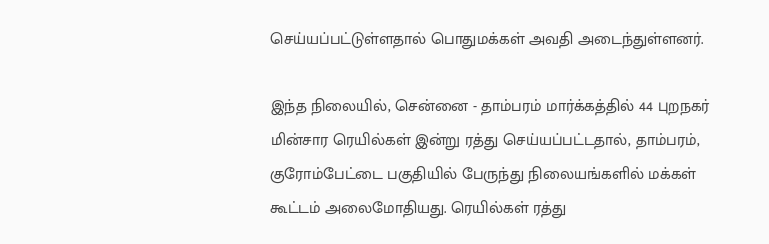செய்யப்பட்டுள்ளதால் பொதுமக்கள் அவதி அடைந்துள்ளனர்.

இந்த நிலையில், சென்னை - தாம்பரம் மார்க்கத்தில் 44 புறநகர் மின்சார ரெயில்கள் இன்று ரத்து செய்யப்பட்டதால், தாம்பரம், குரோம்பேட்டை பகுதியில் பேருந்து நிலையங்களில் மக்கள் கூட்டம் அலைமோதியது. ரெயில்கள் ரத்து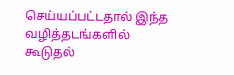செய்யப்பட்டதால் இந்த வழித்தடங்களில் கூடுதல்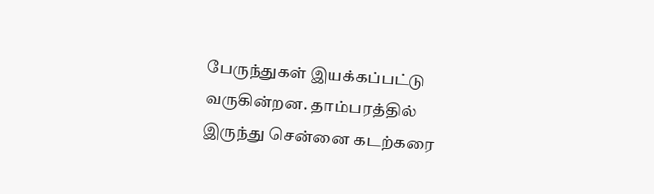பேருந்துகள் இயக்கப்பட்டு வருகின்றன. தாம்பரத்தில் இருந்து சென்னை கடற்கரை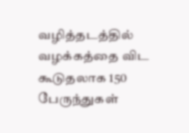வழித்தடத்தில் வழக்கத்தை விட கூடுதலாக 150 பேருந்துகள்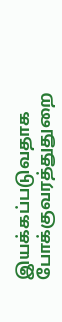இயக்கப்படுவதாக போக்குவரத்துதுறை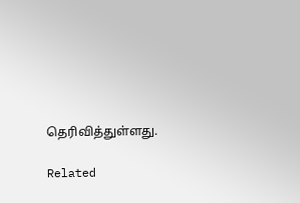தெரிவித்துள்ளது.

Related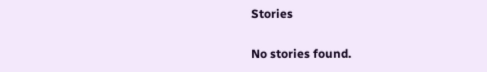Stories

No stories found.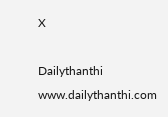X

Dailythanthi
www.dailythanthi.com